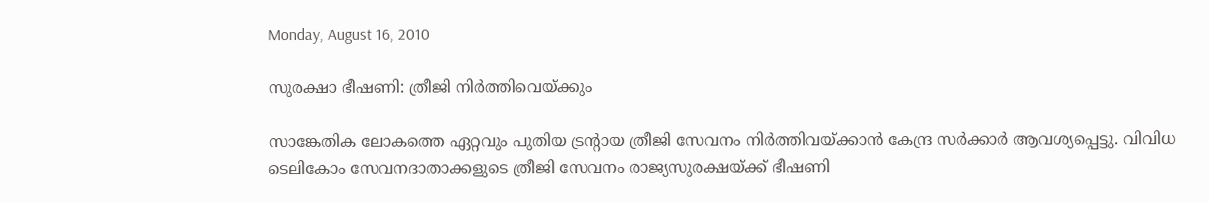Monday, August 16, 2010

സുരക്ഷാ ഭീഷണി: ത്രീജി നിര്‍ത്തിവെയ്ക്കും

സാങ്കേതിക ലോകത്തെ ഏറ്റവും പുതിയ ട്രന്റാ‍യ ത്രീജി സേവനം നിര്‍ത്തിവയ്ക്കാന്‍ കേന്ദ്ര സര്‍ക്കാര്‍ ആവശ്യപ്പെട്ടു. വിവിധ ടെലികോം സേവനദാതാക്കളുടെ ത്രീജി സേവനം രാജ്യസുരക്ഷയ്ക്ക് ഭീഷണി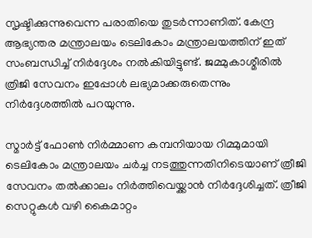സൃഷ്ടിക്കുന്നുവെന്ന പരാതിയെ തുടര്‍ന്നാണിത്. കേന്ദ്ര ആഭ്യന്തര മന്ത്രാലയം ടെലികോം മന്ത്രാലയത്തിന്‌ ഇത് സംബന്ധിച്ച് നിര്‍ദ്ദേശം നല്‍കിയിട്ടുണ്ട്. ജമ്മുകാശ്മീരില്‍ ത്രിജി സേവനം ഇപ്പോള്‍ ലഭ്യമാക്കരുതെന്നും നിര്‍ദ്ദേശത്തില്‍ പറയുന്നു.

സ്മാര്‍ട്ട് ഫോണ്‍ നിര്‍മ്മാണ കമ്പനിയായ റിമ്മുമായി ടെലികോം മന്ത്രാലയം ചര്‍ച്ച നടത്തുന്നതിനിടെയാണ്‌ ത്രീജി സേവനം തല്‍ക്കാലം നിര്‍ത്തിവെയ്ക്കാന്‍ നിര്‍ദ്ദേശിച്ചത്‌. ത്രീജി സെറ്റുകള്‍ വഴി കൈമാറ്റം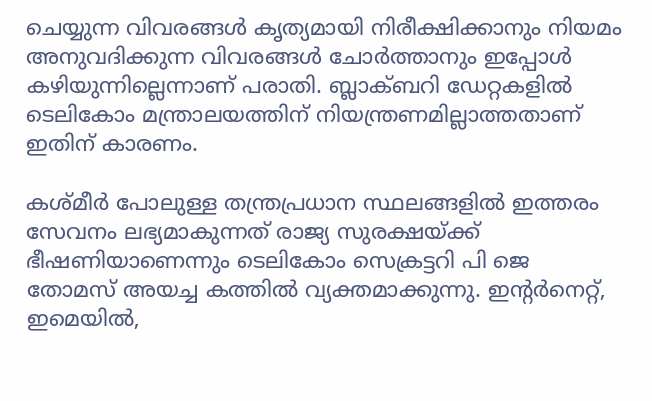ചെയ്യുന്ന വിവരങ്ങള്‍ കൃത്യമായി നിരീക്ഷിക്കാനും നിയമം അനുവദിക്കുന്ന വിവരങ്ങള്‍ ചോര്‍ത്താനും ഇപ്പോള്‍ കഴിയുന്നില്ലെന്നാണ് പരാതി. ബ്ലാക്ബറി ഡേറ്റകളില്‍ ടെലികോം മന്ത്രാലയത്തിന്‌ നിയന്ത്രണമില്ലാത്തതാണ്‌ ഇതിന്‌ കാരണം.

കശ്മീര്‍ പോലുള്ള തന്ത്രപ്രധാന സ്ഥലങ്ങളില്‍ ഇത്തരം സേവനം ലഭ്യമാകുന്നത്‌ രാജ്യ സുരക്ഷയ്ക്ക്‌ ഭീഷണിയാണെന്നും ടെലികോം സെക്രട്ടറി പി ജെ തോമസ് അയച്ച കത്തില്‍ വ്യക്തമാക്കുന്നു. ഇന്റര്‍നെറ്റ്‌, ഇമെയില്‍,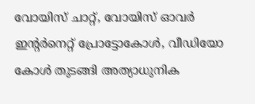വോയിസ്‌ ചാറ്റ്‌, വോയിസ്‌ ഓവര്‍ ഇന്റര്‍നെറ്റ്‌ പ്രോട്ടോകോള്‍, വീഡിയോ കോള്‍ തുടങ്ങി അത്യാധുനിക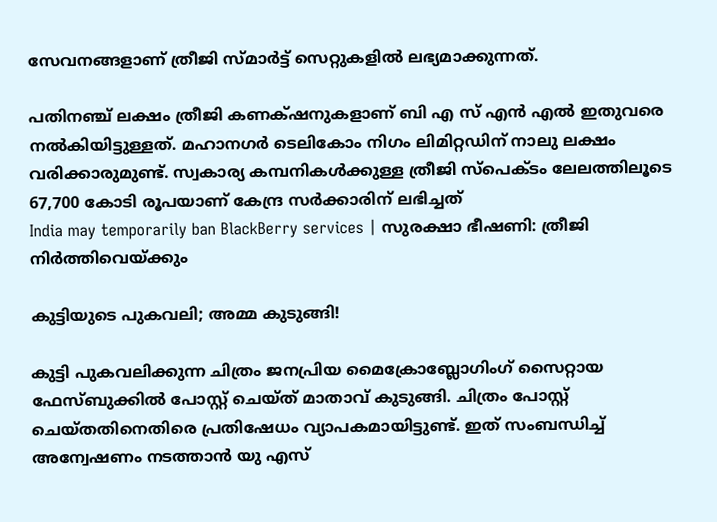സേവനങ്ങളാണ്‌ ത്രീജി സ്മാര്‍ട്ട് സെറ്റുകളില്‍ ലഭ്യമാക്കുന്നത്‌.

പതിനഞ്ച്‌ ലക്ഷം ത്രീജി കണക്‍ഷനുകളാണ്‌ ബി എ സ്‌ എന്‍ എല്‍ ഇതുവരെ നല്‍കിയിട്ടുള്ളത്‌. മഹാനഗര്‍ ടെലികോം നിഗം ലിമിറ്റഡിന്‌ നാലു ലക്ഷം വരിക്കാരുമുണ്ട്‌. സ്വകാര്യ കമ്പനികള്‍ക്കുള്ള ത്രീജി സ്പെക്ടം ലേലത്തിലൂടെ 67,700 കോടി രൂപയാണ്‌ കേന്ദ്ര സര്‍ക്കാരിന്‌ ലഭിച്ചത്
India may temporarily ban BlackBerry services | സുരക്ഷാ ഭീഷണി: ത്രീജി നിര്‍ത്തിവെയ്ക്കും

കുട്ടിയുടെ പുകവലി; അമ്മ കുടുങ്ങി!

കുട്ടി പുകവലിക്കുന്ന ചിത്രം ജനപ്രിയ മൈക്രോബ്ലോഗിംഗ് സൈറ്റായ ഫേസ്ബുക്കില്‍ പോസ്റ്റ് ചെയ്ത് മാതാവ് കുടുങ്ങി. ചിത്രം പോസ്റ്റ് ചെയ്തതിനെതിരെ പ്രതിഷേധം വ്യാപകമായിട്ടുണ്ട്. ഇത് സംബന്ധിച്ച് അന്വേഷണം നടത്താന്‍ യു എസ്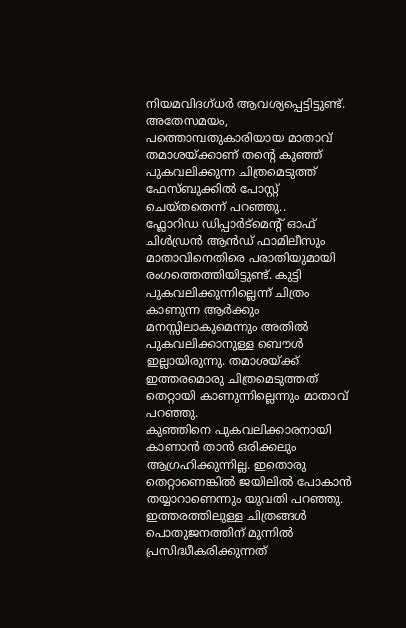നിയമവിദഗ്ധര്‍ ആവശ്യപ്പെട്ടിട്ടുണ്ട്. അതേസമയം, പത്തൊമ്പതുകാരിയായ മാതാവ് തമാശയ്ക്കാണ് തന്റെ കുഞ്ഞ് പുകവലിക്കുന്ന ചിത്രമെടുത്ത് ഫേസ്ബുക്കില്‍ പോസ്റ്റ് ചെയ്തതെന്ന് പറഞ്ഞു..
ഫ്ലോറിഡ ഡിപ്പാര്‍ട്മെന്റ് ഓഫ് ചിള്‍ഡ്രന്‍ ആന്‍ഡ് ഫാമിലീസും മാതാവിനെതിരെ പരാതിയുമായി രംഗത്തെത്തിയിട്ടുണ്ട്. കുട്ടി പുകവലിക്കുന്നില്ലെന്ന് ചിത്രം കാണുന്ന ആര്‍ക്കും മനസ്സിലാകുമെന്നും അതില്‍ പുകവലിക്കാനുള്ള ബൌള്‍ ഇല്ലായിരുന്നു. തമാശയ്ക്ക് ഇത്തരമൊരു ചിത്രമെടുത്തത് തെറ്റായി കാണുന്നില്ലെന്നും മാതാവ് പറഞ്ഞു.
കുഞ്ഞിനെ പുകവലിക്കാരനായി കാണാന്‍ താന്‍ ഒരിക്കലും ആഗ്രഹിക്കുന്നില്ല. ഇതൊരു തെറ്റാണെങ്കില്‍ ജയിലില്‍ പോകാന്‍ തയ്യാറാണെന്നും യുവതി പറഞ്ഞു. ഇത്തരത്തിലുള്ള ചിത്രങ്ങള്‍ പൊതുജനത്തിന് മുന്നില്‍ പ്രസിദ്ധീകരിക്കുന്നത്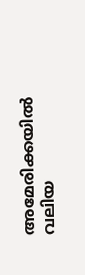അമേരിക്കയില്‍ വലിയ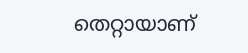തെറ്റായാണ്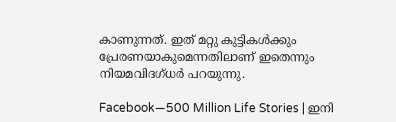കാണുന്നത്. ഇത് മറ്റു കുട്ടികള്‍ക്കും പ്രേരണയാകുമെന്നതിലാണ് ഇതെന്നും നിയമവിദഗ്ധര്‍ പറയുന്നു.

Facebook—500 Million Life Stories | ഇനി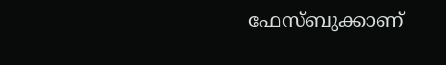ഫേസ്ബുക്കാണ്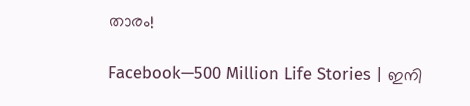താരം!

Facebook—500 Million Life Stories | ഇനി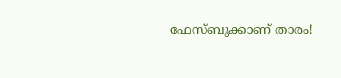ഫേസ്ബുക്കാണ് താരം!